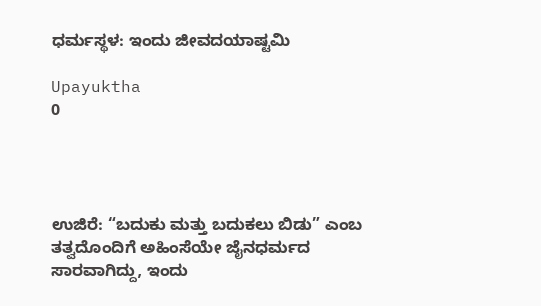ಧರ್ಮಸ್ಥಳ: ಇಂದು ಜೀವದಯಾಷ್ಟಮಿ

Upayuktha
0




ಉಜಿರೆ: “ಬದುಕು ಮತ್ತು ಬದುಕಲು ಬಿಡು” ಎಂಬ ತತ್ವದೊಂದಿಗೆ ಅಹಿಂಸೆಯೇ ಜೈನಧರ್ಮದ ಸಾರವಾಗಿದ್ದು, ಇಂದು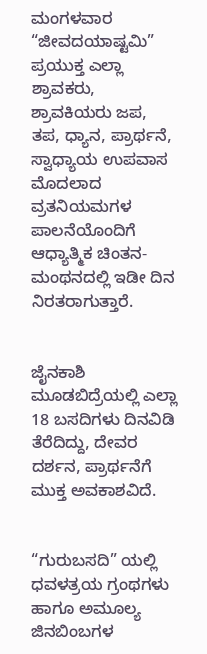ಮಂಗಳವಾರ “ಜೀವದಯಾಷ್ಟಮಿ” ಪ್ರಯುಕ್ತ ಎಲ್ಲಾ ಶ್ರಾವಕರು, ಶ್ರಾವಕಿಯರು ಜಪ, ತಪ, ಧ್ಯಾನ, ಪ್ರಾರ್ಥನೆ, ಸ್ವಾಧ್ಯಾಯ ಉಪವಾಸ ಮೊದಲಾದ ವ್ರತನಿಯಮಗಳ ಪಾಲನೆಯೊಂದಿಗೆ ಆಧ್ಯಾತ್ಮಿಕ ಚಿಂತನ-ಮಂಥನದಲ್ಲಿ ಇಡೀ ದಿನ ನಿರತರಾಗುತ್ತಾರೆ.


ಜೈನಕಾಶಿ ಮೂಡಬಿದ್ರೆಯಲ್ಲಿ ಎಲ್ಲಾ 18 ಬಸದಿಗಳು ದಿನವಿಡಿ ತೆರೆದಿದ್ದು, ದೇವರ ದರ್ಶನ, ಪ್ರಾರ್ಥನೆಗೆ ಮುಕ್ತ ಅವಕಾಶವಿದೆ.


“ಗುರುಬಸದಿ” ಯಲ್ಲಿ ಧವಳತ್ರಯ ಗ್ರಂಥಗಳು ಹಾಗೂ ಅಮೂಲ್ಯ ಜಿನಬಿಂಬಗಳ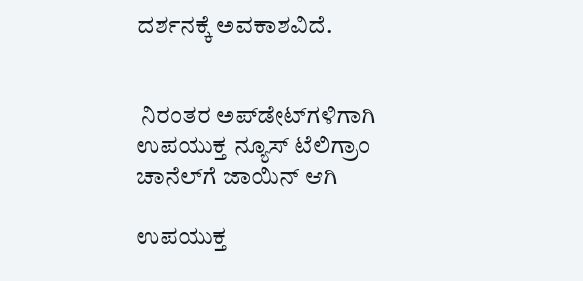ದರ್ಶನಕ್ಕೆ ಅವಕಾಶವಿದೆ.


 ನಿರಂತರ ಅಪ್‌ಡೇಟ್‌ಗಳಿಗಾಗಿ ಉಪಯುಕ್ತ ನ್ಯೂಸ್‌ ಟೆಲಿಗ್ರಾಂ ಚಾನೆಲ್‌ಗೆ ಜಾಯಿನ್‌ ಆಗಿ

ಉಪಯುಕ್ತ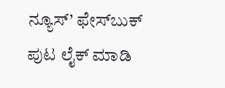ನ್ಯೂಸ್‌’ ಫೇಸ್‌ಬುಕ್ ಪುಟ ಲೈಕ್ ಮಾಡಿ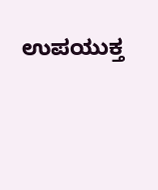ಉಪಯುಕ್ತ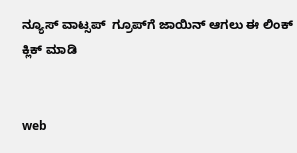ನ್ಯೂಸ್‌ ವಾಟ್ಸಪ್‌  ಗ್ರೂಪ್‌ಗೆ ಜಾಯಿನ್ ಆಗಲು ಈ ಲಿಂಕ್ ಕ್ಲಿಕ್ ಮಾಡಿ


web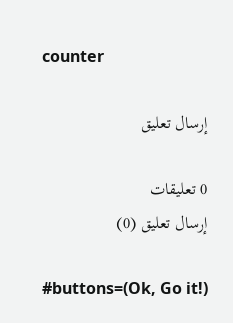counter

إرسال تعليق

0 تعليقات
إرسال تعليق (0)

#buttons=(Ok, Go it!)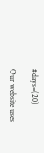#days=(20)

Our website uses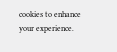cookies to enhance your experience.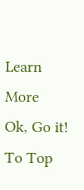Learn More
Ok, Go it!
To Top